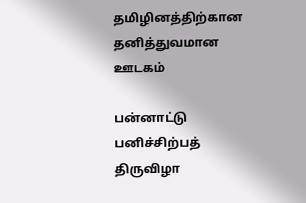தமிழினத்திற்கான தனித்துவமான ஊடகம்

பன்னாட்டு பனிச்சிற்பத் திருவிழா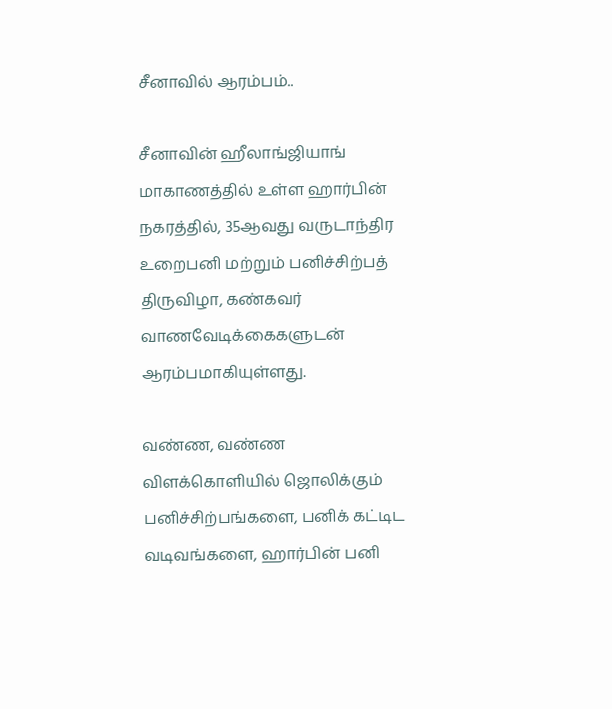சீனாவில் ஆரம்பம்..

சீனாவின் ஹீலாங்ஜியாங்  மாகாணத்தில் உள்ள ஹார்பின் நகரத்தில், 35ஆவது வருடாந்திர உறைபனி மற்றும் பனிச்சிற்பத் திருவிழா, கண்கவர் வாணவேடிக்கைகளுடன் ஆரம்பமாகியுள்ளது.

வண்ண, வண்ண விளக்கொளியில் ஜொலிக்கும் பனிச்சிற்பங்களை, பனிக் கட்டிட வடிவங்களை, ஹார்பின் பனி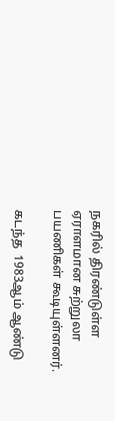நகரில் திரண்டுள்ள ஏராளமான சுற்றுலா பயணிகள் கூடியுள்ளனர்.

கடந்த  1983ஆம் ஆண்டு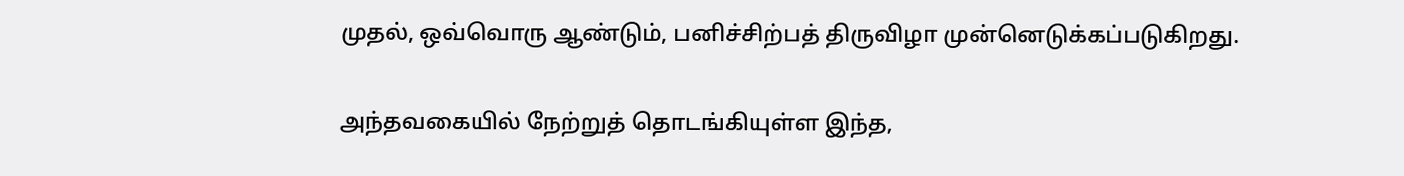முதல், ஒவ்வொரு ஆண்டும், பனிச்சிற்பத் திருவிழா முன்னெடுக்கப்படுகிறது.

அந்தவகையில் நேற்றுத் தொடங்கியுள்ள இந்த,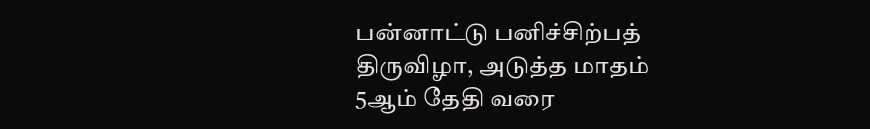பன்னாட்டு பனிச்சிற்பத் திருவிழா, அடுத்த மாதம் 5ஆம் தேதி வரை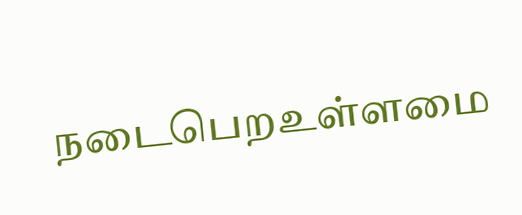நடைபெறஉள்ளமை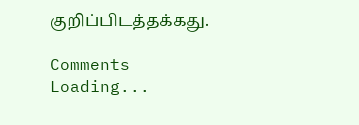குறிப்பிடத்தக்கது.

Comments
Loading...